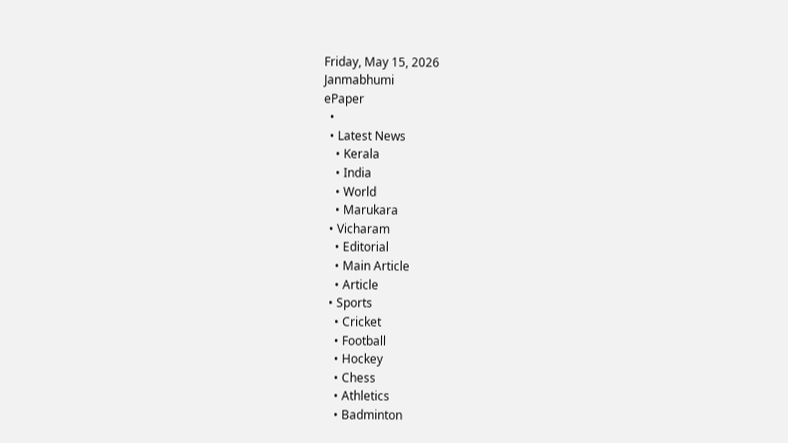Friday, May 15, 2026
Janmabhumi
ePaper
  •
  • Latest News
    • Kerala
    • India
    • World
    • Marukara
  • Vicharam
    • Editorial
    • Main Article
    • Article
  • Sports
    • Cricket
    • Football
    • Hockey
    • Chess
    • Athletics
    • Badminton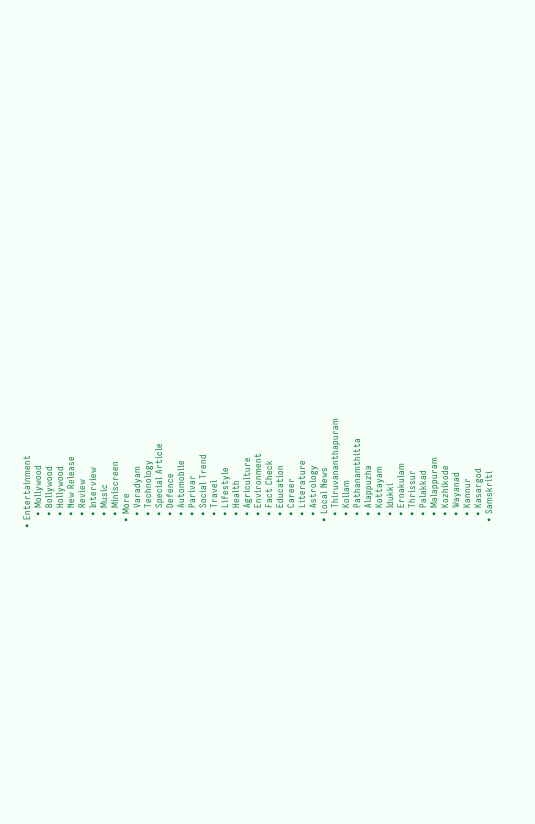• Entertainment
    • Mollywood
    • Bollywood
    • Hollywood
    • New Release
    • Review
    • Interview
    • Music
    • Miniscreen
  • More
    • Varadyam
    • Technology
    • Special Article
    • Defence
    • Automobile
    • Parivar
    • Social Trend
    • Travel
    • Lifestyle
    • Health
    • Agriculture
    • Environment
    • Fact Check
    • Education
    • Career
    • Literature
    • Astrology
  • Local News
    • Thiruvananthapuram
    • Kollam
    • Pathanamthitta
    • Alappuzha
    • Kottayam
    • Idukki
    • Ernakulam
    • Thrissur
    • Palakkad
    • Malappuram
    • Kozhikode
    • Wayanad
    • Kannur
    • Kasargod
  • Samskriti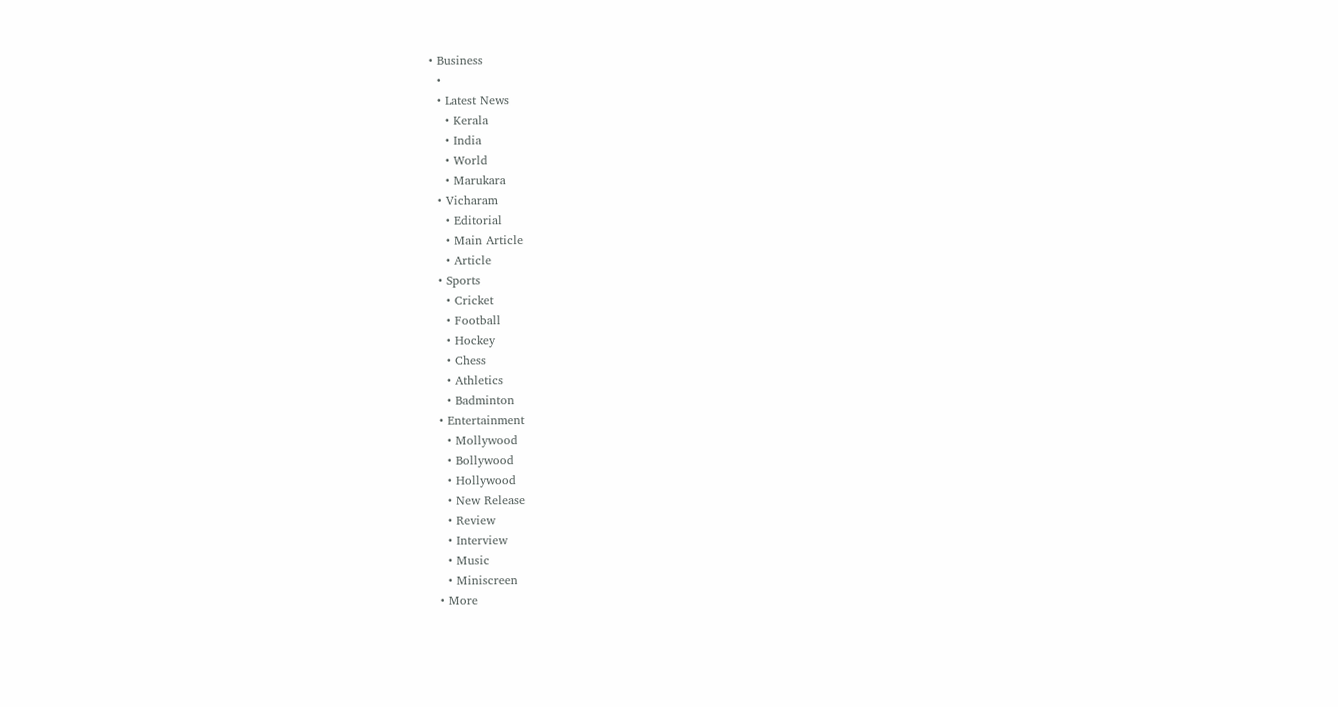• Business
  •
  • Latest News
    • Kerala
    • India
    • World
    • Marukara
  • Vicharam
    • Editorial
    • Main Article
    • Article
  • Sports
    • Cricket
    • Football
    • Hockey
    • Chess
    • Athletics
    • Badminton
  • Entertainment
    • Mollywood
    • Bollywood
    • Hollywood
    • New Release
    • Review
    • Interview
    • Music
    • Miniscreen
  • More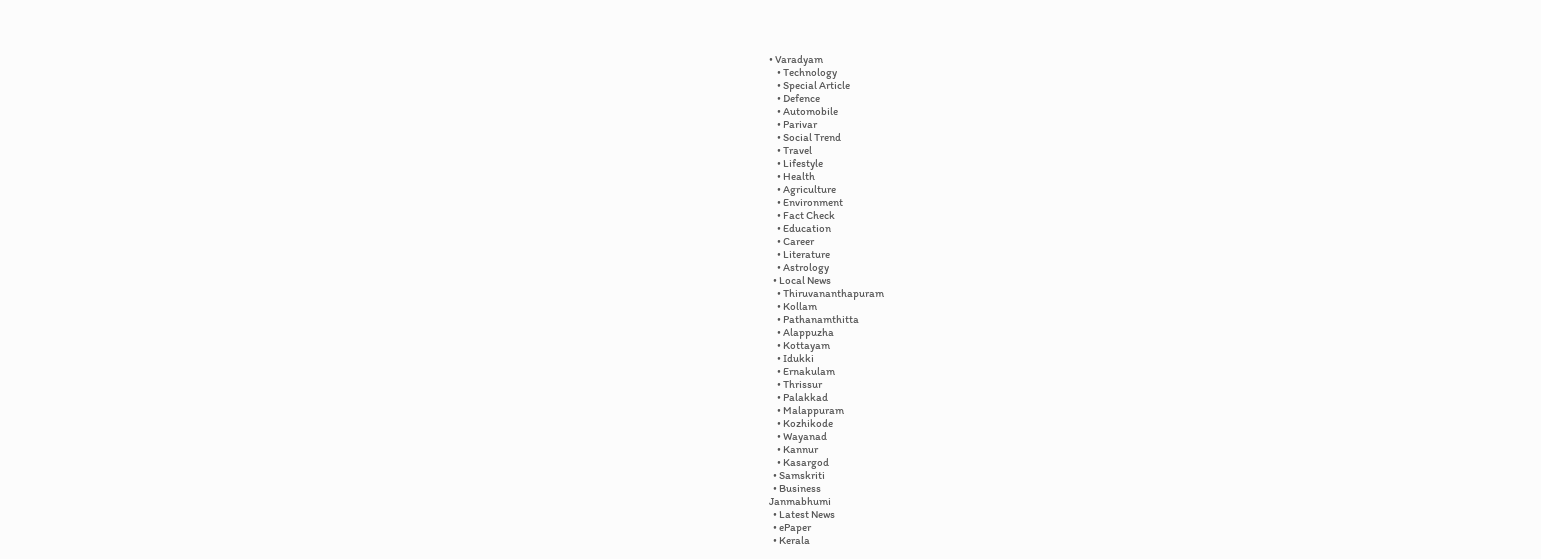• Varadyam
    • Technology
    • Special Article
    • Defence
    • Automobile
    • Parivar
    • Social Trend
    • Travel
    • Lifestyle
    • Health
    • Agriculture
    • Environment
    • Fact Check
    • Education
    • Career
    • Literature
    • Astrology
  • Local News
    • Thiruvananthapuram
    • Kollam
    • Pathanamthitta
    • Alappuzha
    • Kottayam
    • Idukki
    • Ernakulam
    • Thrissur
    • Palakkad
    • Malappuram
    • Kozhikode
    • Wayanad
    • Kannur
    • Kasargod
  • Samskriti
  • Business
Janmabhumi
  • Latest News
  • ePaper
  • Kerala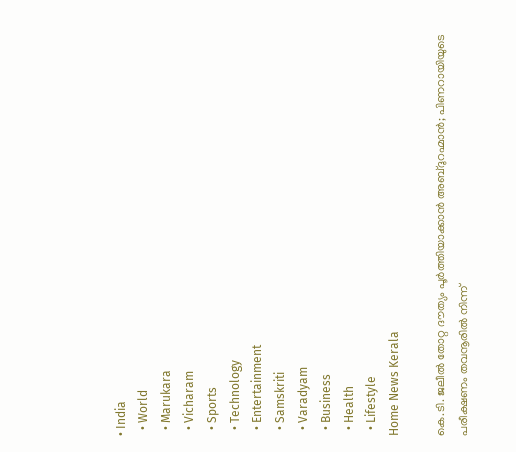• India
  • World
  • Marukara
  • Vicharam
  • Sports
  • Technology
  • Entertainment
  • Samskriti
  • Varadyam
  • Business
  • Health
  • Lifestyle
Home News Kerala

കെ.ടി. ജലീല്‍ തോറ്റ ദൗത്യം പൂര്‍ത്തിയാക്കാന്‍ അബ്ദുറഹ്മാന്‍; പിണറായിയുടെ പരീക്ഷണം തവനൂരില്‍ നിന്ന്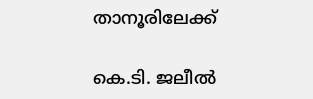താനൂരിലേക്ക്

കെ.ടി. ജലീല്‍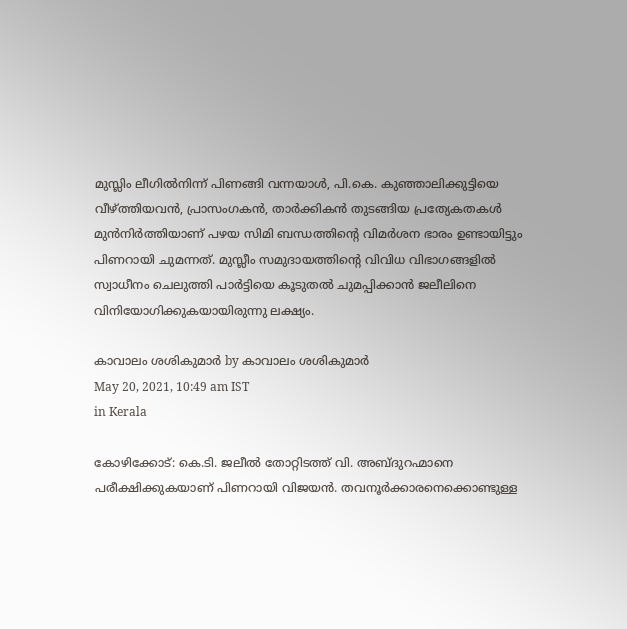മുസ്ലിം ലീഗില്‍നിന്ന് പിണങ്ങി വന്നയാള്‍, പി.കെ. കുഞ്ഞാലിക്കുട്ടിയെ വീഴ്‌ത്തിയവന്‍, പ്രാസംഗകന്‍, താര്‍ക്കികന്‍ തുടങ്ങിയ പ്രത്യേകതകള്‍ മുന്‍നിര്‍ത്തിയാണ് പഴയ സിമി ബന്ധത്തിന്റെ വിമര്‍ശന ഭാരം ഉണ്ടായിട്ടും പിണറായി ചുമന്നത്. മുസ്ലീം സമുദായത്തിന്റെ വിവിധ വിഭാഗങ്ങളില്‍ സ്വാധീനം ചെലുത്തി പാര്‍ട്ടിയെ കൂടുതല്‍ ചുമപ്പിക്കാന്‍ ജലീലിനെ വിനിയോഗിക്കുകയായിരുന്നു ലക്ഷ്യം.

കാവാലം ശശികുമാര്‍ by കാവാലം ശശികുമാര്‍
May 20, 2021, 10:49 am IST
in Kerala

കോഴിക്കോട്: കെ.ടി. ജലീല്‍ തോറ്റിടത്ത് വി. അബ്ദുറഹ്മാനെ പരീക്ഷിക്കുകയാണ് പിണറായി വിജയന്‍. തവനൂര്‍ക്കാരനെക്കൊണ്ടുള്ള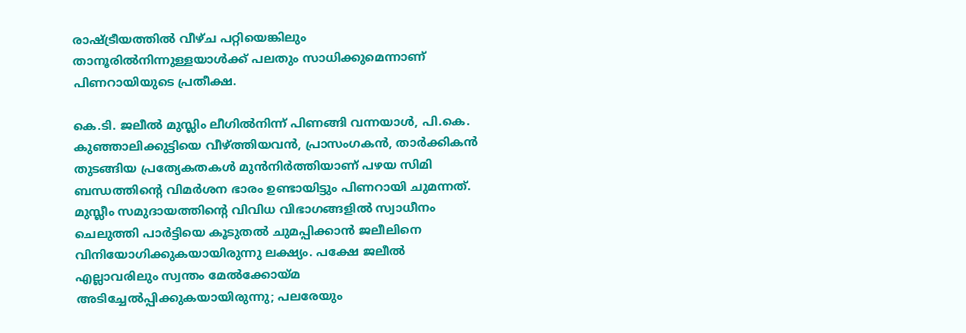രാഷ്‌ട്രീയത്തില്‍ വീഴ്ച പറ്റിയെങ്കിലും താനൂരില്‍നിന്നുള്ളയാള്‍ക്ക് പലതും സാധിക്കുമെന്നാണ് പിണറായിയുടെ പ്രതീക്ഷ.

കെ.ടി. ജലീല്‍ മുസ്ലിം ലീഗില്‍നിന്ന് പിണങ്ങി വന്നയാള്‍, പി.കെ. കുഞ്ഞാലിക്കുട്ടിയെ വീഴ്‌ത്തിയവന്‍, പ്രാസംഗകന്‍, താര്‍ക്കികന്‍ തുടങ്ങിയ പ്രത്യേകതകള്‍ മുന്‍നിര്‍ത്തിയാണ് പഴയ സിമി ബന്ധത്തിന്റെ വിമര്‍ശന ഭാരം ഉണ്ടായിട്ടും പിണറായി ചുമന്നത്. മുസ്ലീം സമുദായത്തിന്റെ വിവിധ വിഭാഗങ്ങളില്‍ സ്വാധീനം ചെലുത്തി പാര്‍ട്ടിയെ കൂടുതല്‍ ചുമപ്പിക്കാന്‍ ജലീലിനെ വിനിയോഗിക്കുകയായിരുന്നു ലക്ഷ്യം. പക്ഷേ ജലീല്‍ എല്ലാവരിലും സ്വന്തം മേല്‍ക്കോയ്‌മ അടിച്ചേല്‍പ്പിക്കുകയായിരുന്നു; പലരേയും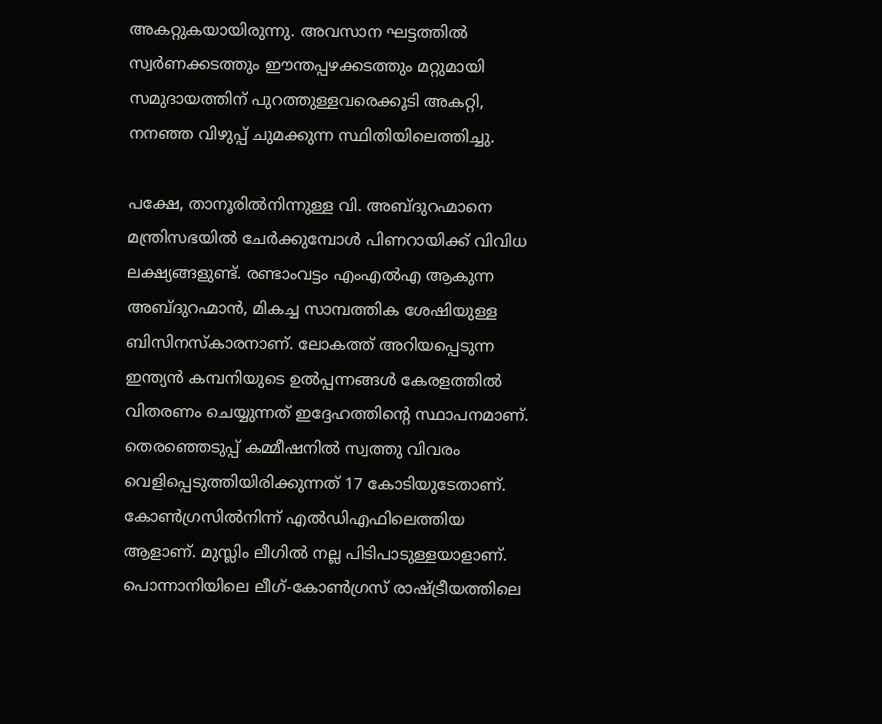അകറ്റുകയായിരുന്നു. അവസാന ഘട്ടത്തില്‍ സ്വര്‍ണക്കടത്തും ഈന്തപ്പഴക്കടത്തും മറ്റുമായി സമുദായത്തിന് പുറത്തുള്ളവരെക്കൂടി അകറ്റി, നനഞ്ഞ വിഴുപ്പ് ചുമക്കുന്ന സ്ഥിതിയിലെത്തിച്ചു.

പക്ഷേ, താനൂരില്‍നിന്നുള്ള വി. അബ്ദുറഹ്മാനെ മന്ത്രിസഭയില്‍ ചേര്‍ക്കുമ്പോള്‍ പിണറായിക്ക് വിവിധ ലക്ഷ്യങ്ങളുണ്ട്. രണ്ടാംവട്ടം എംഎല്‍എ ആകുന്ന അബ്ദുറഹ്മാന്‍, മികച്ച സാമ്പത്തിക ശേഷിയുള്ള ബിസിനസ്‌കാരനാണ്. ലോകത്ത് അറിയപ്പെടുന്ന ഇന്ത്യന്‍ കമ്പനിയുടെ ഉല്‍പ്പന്നങ്ങള്‍ കേരളത്തില്‍ വിതരണം ചെയ്യുന്നത് ഇദ്ദേഹത്തിന്റെ സ്ഥാപനമാണ്. തെരഞ്ഞെടുപ്പ് കമ്മീഷനില്‍ സ്വത്തു വിവരം വെളിപ്പെടുത്തിയിരിക്കുന്നത് 17 കോടിയുടേതാണ്. കോണ്‍ഗ്രസില്‍നിന്ന് എല്‍ഡിഎഫിലെത്തിയ ആളാണ്. മുസ്ലിം ലീഗില്‍ നല്ല പിടിപാടുള്ളയാളാണ്. പൊന്നാനിയിലെ ലീഗ്-കോണ്‍ഗ്രസ് രാഷ്‌ട്രീയത്തിലെ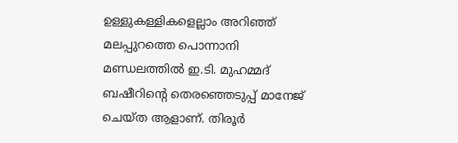ഉള്ളുകള്ളികളെല്ലാം അറിഞ്ഞ് മലപ്പുറത്തെ പൊന്നാനി മണ്ഡലത്തില്‍ ഇ.ടി. മുഹമ്മദ് ബഷീറിന്റെ തെരഞ്ഞെടുപ്പ് മാനേജ് ചെയ്ത ആളാണ്. തിരൂര്‍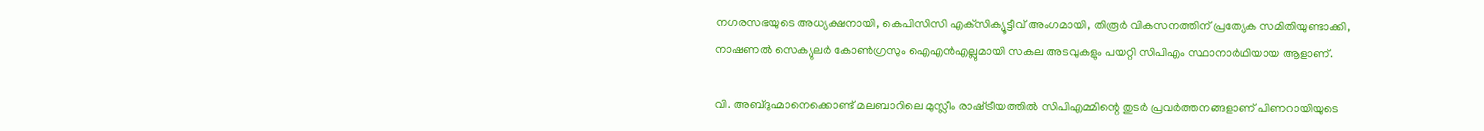നഗരസഭയുടെ അധ്യക്ഷനായി, കെപിസിസി എക്‌സിക്യൂട്ടീവ് അംഗമായി, തിരൂര്‍ വികസനത്തിന് പ്രത്യേക സമിതിയുണ്ടാക്കി, നാഷണല്‍ സെക്യുലര്‍ കോണ്‍ഗ്രസും ഐഎന്‍എല്ലുമായി സകല അടവുകളും പയറ്റി സിപിഎം സ്ഥാനാര്‍ഥിയായ ആളാണ്.

വി. അബ്ദുഹ്മാനെക്കൊണ്ട് മലബാറിലെ മുസ്ലീം രാഷ്‌ട്രീയത്തില്‍ സിപിഎമ്മിന്റെ തുടര്‍ പ്രവര്‍ത്തനങ്ങളാണ് പിണറായിയുടെ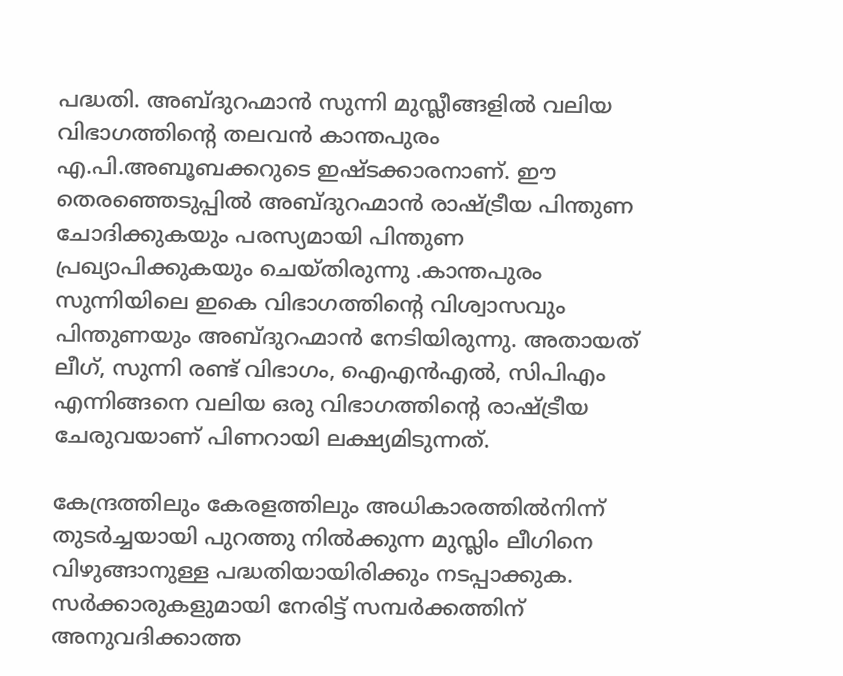പദ്ധതി. അബ്ദുറഹ്മാന്‍ സുന്നി മുസ്ലീങ്ങളില്‍ വലിയ വിഭാഗത്തിന്റെ തലവന്‍ കാന്തപുരം എ.പി.അബൂബക്കറുടെ ഇഷ്ടക്കാരനാണ്. ഈ തെരഞ്ഞെടുപ്പില്‍ അബ്ദുറഹ്മാന്‍ രാഷ്‌ട്രീയ പിന്തുണ ചോദിക്കുകയും പരസ്യമായി പിന്തുണ പ്രഖ്യാപിക്കുകയും ചെയ്തിരുന്നു .കാന്തപുരം സുന്നിയിലെ ഇകെ വിഭാഗത്തിന്റെ വിശ്വാസവും പിന്തുണയും അബ്ദുറഹ്മാന്‍ നേടിയിരുന്നു. അതായത് ലീഗ്, സുന്നി രണ്ട് വിഭാഗം, ഐഎന്‍എല്‍, സിപിഎം എന്നിങ്ങനെ വലിയ ഒരു വിഭാഗത്തിന്റെ രാഷ്‌ട്രീയ ചേരുവയാണ് പിണറായി ലക്ഷ്യമിടുന്നത്.

കേന്ദ്രത്തിലും കേരളത്തിലും അധികാരത്തില്‍നിന്ന് തുടര്‍ച്ചയായി പുറത്തു നില്‍ക്കുന്ന മുസ്ലിം ലീഗിനെ വിഴുങ്ങാനുള്ള പദ്ധതിയായിരിക്കും നടപ്പാക്കുക. സര്‍ക്കാരുകളുമായി നേരിട്ട് സമ്പര്‍ക്കത്തിന് അനുവദിക്കാത്ത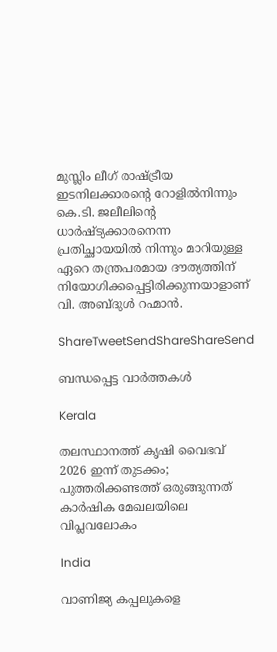മുസ്ലിം ലീഗ് രാഷ്‌ട്രീയ ഇടനിലക്കാരന്റെ റോളില്‍നിന്നും കെ.ടി. ജലീലിന്റെ ധാര്‍ഷ്ട്യക്കാരനെന്ന പ്രതിച്ഛായയില്‍ നിന്നും മാറിയുള്ള ഏറെ തന്ത്രപരമായ ദൗത്യത്തിന് നിയോഗിക്കപ്പെട്ടിരിക്കുന്നയാളാണ് വി. അബ്ദുള്‍ റഹ്മാന്‍.

ShareTweetSendShareShareSend

ബന്ധപ്പെട്ട വാര്‍ത്തകള്‍

Kerala

തലസ്ഥാനത്ത് കൃഷി വൈഭവ് 2026 ഇന്ന് തുടക്കം; പുത്തരിക്കണ്ടത്ത് ഒരുങ്ങുന്നത് കാര്‍ഷിക മേഖലയിലെ വിപ്ലവലോകം

India

വാണിജ്യ കപ്പലുകളെ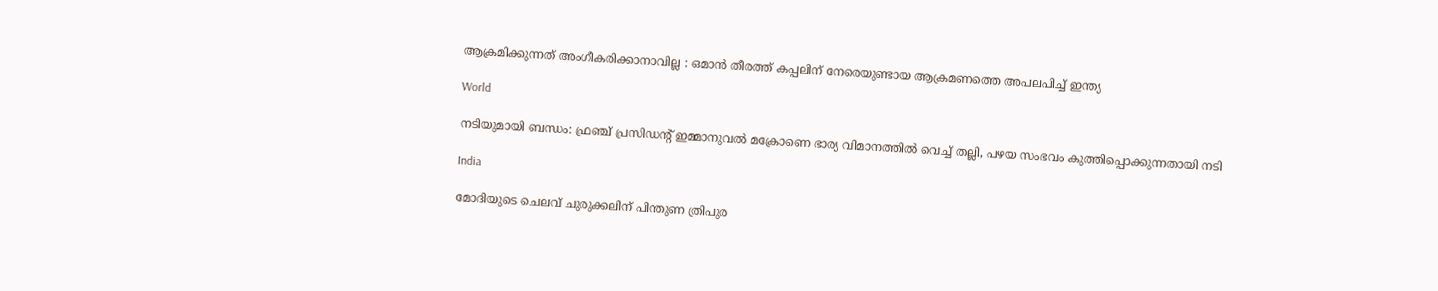ആക്രമിക്കുന്നത് അംഗീകരിക്കാനാവില്ല : ഒമാൻ തീരത്ത് കപ്പലിന് നേരെയുണ്ടായ ആക്രമണത്തെ അപലപിച്ച് ഇന്ത്യ

World

നടിയുമായി ബന്ധം: ഫ്രഞ്ച് പ്രസിഡന്റ് ഇമ്മാനുവൽ മക്രോണെ ഭാര്യ വിമാനത്തില്‍ വെച്ച് തല്ലി, പഴയ സംഭവം കുത്തിപ്പൊക്കുന്നതായി നടി

India

മോദിയുടെ ചെലവ് ചുരുക്കലിന് പിന്തുണ ത്രിപുര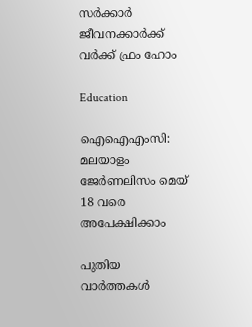സര്‍ക്കാര്‍ ജീവനക്കാര്‍ക്ക് വര്‍ക്ക് ഫ്രം ഹോം

Education

ഐഐഎംസി: മലയാളം ജേര്‍ണലിസം മെയ് 18 വരെ അപേക്ഷിക്കാം

പുതിയ വാര്‍ത്തകള്‍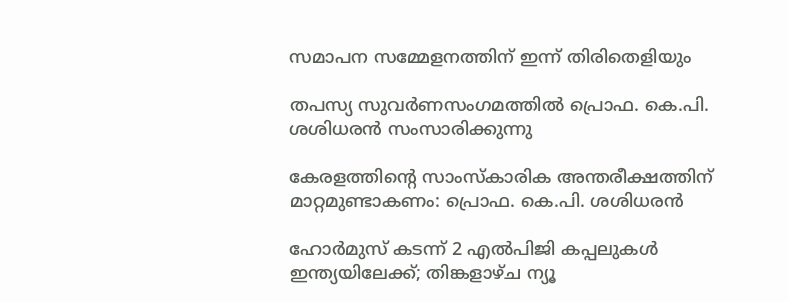സമാപന സമ്മേളനത്തിന് ഇന്ന് തിരിതെളിയും

തപസ്യ സുവര്‍ണസംഗമത്തില്‍ പ്രൊഫ. കെ.പി. ശശിധരന്‍ സംസാരിക്കുന്നു

കേരളത്തിന്റെ സാംസ്‌കാരിക അന്തരീക്ഷത്തിന് മാറ്റമുണ്ടാകണം: പ്രൊഫ. കെ.പി. ശശിധരന്‍

ഹോർമുസ് കടന്ന് 2 എൽപിജി കപ്പലുകൾ ഇന്ത്യയിലേക്ക്; തിങ്കളാഴ്ച ന്യൂ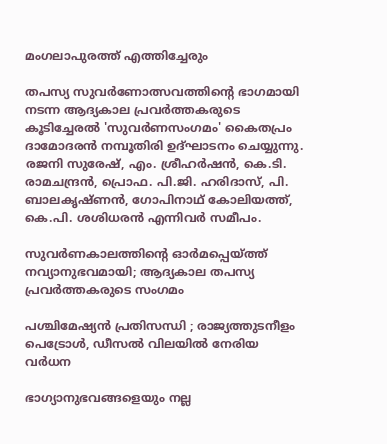മംഗലാപുരത്ത് എത്തിച്ചേരും

തപസ്യ സുവര്‍ണോത്സവത്തിന്റെ ഭാഗമായി നടന്ന ആദ്യകാല പ്രവര്‍ത്തകരുടെ കൂടിച്ചേരല്‍ 'സുവര്‍ണസംഗമം' കൈതപ്രം ദാമോദരന്‍ നമ്പൂതിരി ഉദ്ഘാടനം ചെയ്യുന്നു. രജനി സുരേഷ്, എം. ശ്രീഹര്‍ഷന്‍, കെ.ടി. രാമചന്ദ്രന്‍, പ്രൊഫ. പി.ജി. ഹരിദാസ്, പി. ബാലകൃഷ്ണന്‍, ഗോപിനാഥ് കോലിയത്ത്, കെ.പി. ശശിധരന്‍ എന്നിവര്‍ സമീപം.

സുവര്‍ണകാലത്തിന്റെ ഓര്‍മപ്പെയ്‌ത്ത് നവ്യാനുഭവമായി; ആദ്യകാല തപസ്യ പ്രവര്‍ത്തകരുടെ സംഗമം

പശ്ചിമേഷ്യൻ പ്രതിസന്ധി ; രാജ്യത്തുടനീളം പെട്രോൾ, ഡീസൽ വിലയിൽ നേരിയ വർധന

ഭാഗ്യാനുഭവങ്ങളെയും നല്ല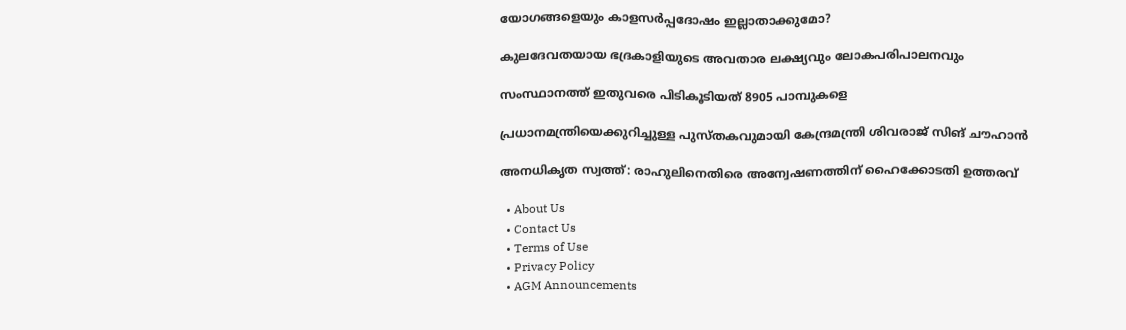യോഗങ്ങളെയും കാളസര്‍പ്പദോഷം ഇല്ലാതാക്കുമോ?

കുലദേവതയായ ഭദ്രകാളിയുടെ അവതാര ലക്ഷ്യവും ലോകപരിപാലനവും

സംസ്ഥാനത്ത് ഇതുവരെ പിടികൂടിയത് 8905 പാമ്പുകളെ

പ്രധാനമന്ത്രിയെക്കുറിച്ചുള്ള പുസ്തകവുമായി കേന്ദ്രമന്ത്രി ശിവരാജ് സിങ് ചൗഹാന്‍

അനധികൃത സ്വത്ത്: രാഹുലിനെതിരെ അന്വേഷണത്തിന് ഹൈക്കോടതി ഉത്തരവ്

  • About Us
  • Contact Us
  • Terms of Use
  • Privacy Policy
  • AGM Announcements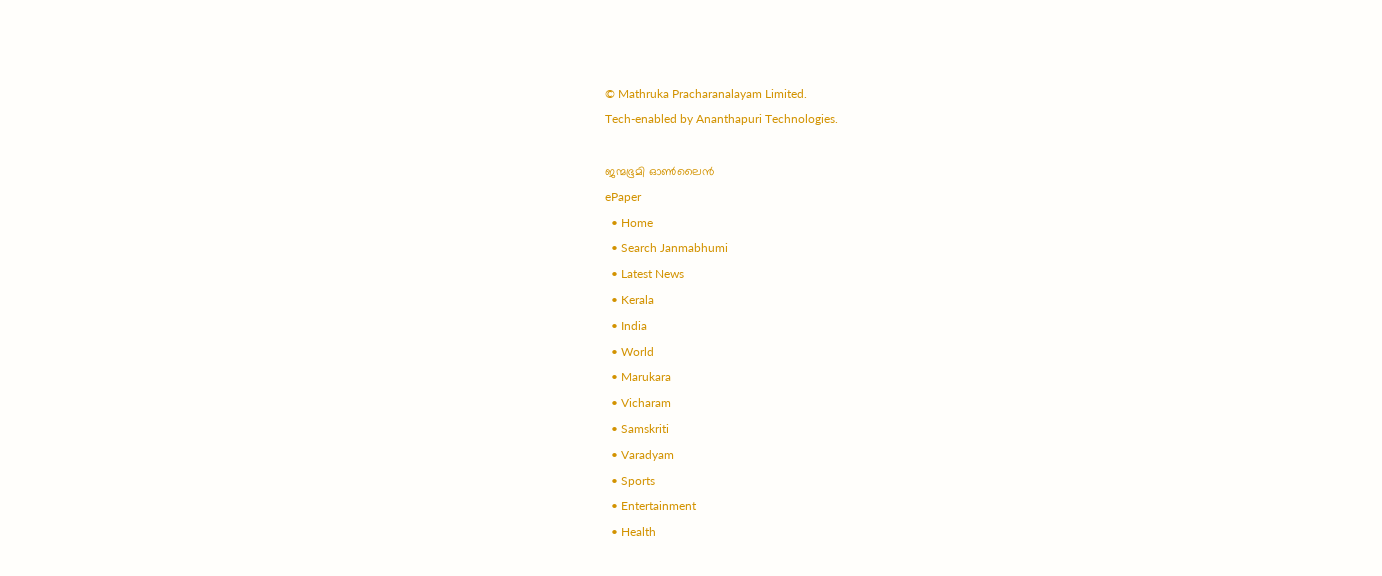© Mathruka Pracharanalayam Limited.
Tech-enabled by Ananthapuri Technologies.

ജന്മഭൂമി ഓണ്‍ലൈന്‍
ePaper
  • Home
  • Search Janmabhumi
  • Latest News
  • Kerala
  • India
  • World
  • Marukara
  • Vicharam
  • Samskriti
  • Varadyam
  • Sports
  • Entertainment
  • Health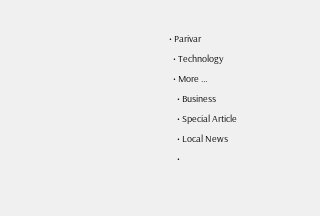• Parivar
  • Technology
  • More …
    • Business
    • Special Article
    • Local News
    •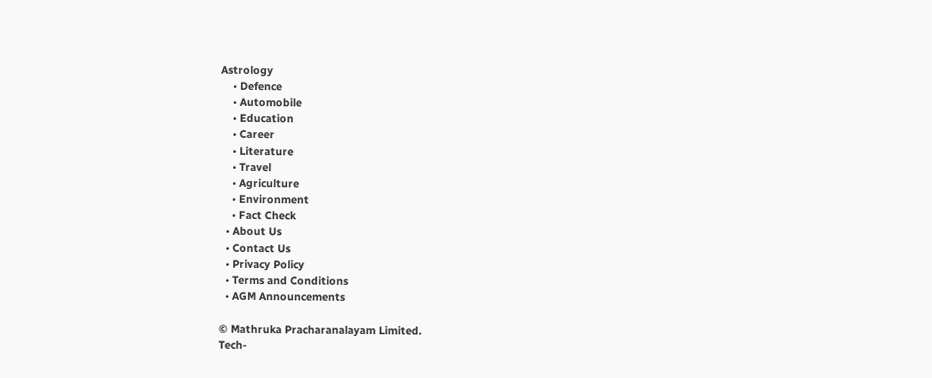Astrology
    • Defence
    • Automobile
    • Education
    • Career
    • Literature
    • Travel
    • Agriculture
    • Environment
    • Fact Check
  • About Us
  • Contact Us
  • Privacy Policy
  • Terms and Conditions
  • AGM Announcements

© Mathruka Pracharanalayam Limited.
Tech-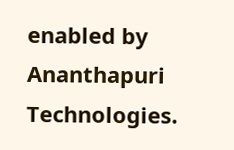enabled by Ananthapuri Technologies.